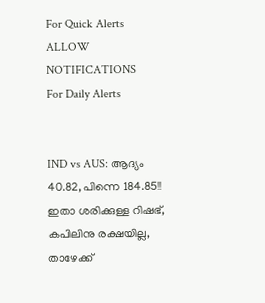For Quick Alerts
ALLOW NOTIFICATIONS
For Daily Alerts


IND vs AUS: ആദ്യം 40.82, പിന്നെ 184.85!! ഇതാ ശരിക്കുള്ള റിഷഭ്, കപിലിനു രക്ഷയില്ല, താഴേക്ക്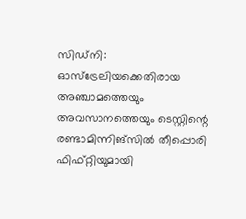സിഡ്‌നി: ഓസ്‌ട്രേലിയക്കെതിരായ അഞ്ചാമത്തെയും അവസാനത്തെയും ടെസ്റ്റിന്റെ രണ്ടാമിന്നിങ്‌സില്‍ തീപ്പൊരി ഫിഫ്റ്റിയുമായി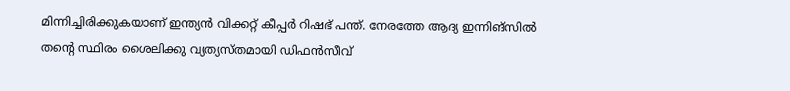മിന്നിച്ചിരിക്കുകയാണ് ഇന്ത്യന്‍ വിക്കറ്റ് കീപ്പര്‍ റിഷഭ് പന്ത്. നേരത്തേ ആദ്യ ഇന്നിങ്‌സില്‍ തന്റെ സ്ഥിരം ശൈലിക്കു വ്യത്യസ്തമായി ഡിഫന്‍സീവ്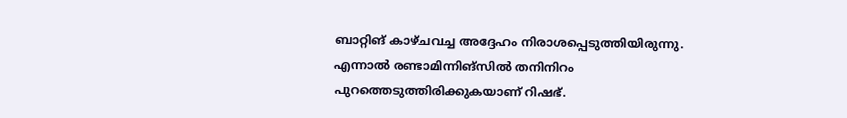ബാറ്റിങ് കാഴ്ചവച്ച അദ്ദേഹം നിരാശപ്പെടുത്തിയിരുന്നു. എന്നാല്‍ രണ്ടാമിന്നിങ്‌സില്‍ തനിനിറം പുറത്തെടുത്തിരിക്കുകയാണ് റിഷഭ്.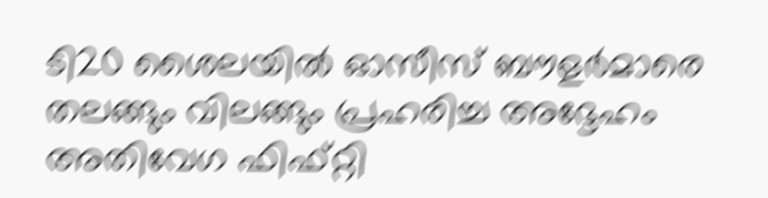ടി20 ശൈലയില്‍ ഓസീസ് ബൗളര്‍മാരെ തലങ്ങും വിലങ്ങും പ്രഹരിച്ച അദ്ദേഹം അതിവേഗ ഫിഫ്റ്റി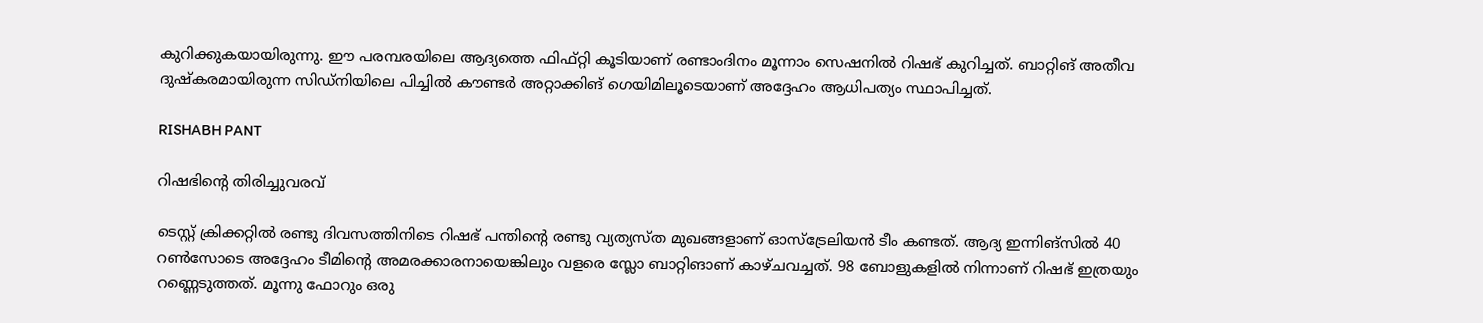കുറിക്കുകയായിരുന്നു. ഈ പരമ്പരയിലെ ആദ്യത്തെ ഫിഫ്റ്റി കൂടിയാണ് രണ്ടാംദിനം മൂന്നാം സെഷനില്‍ റിഷഭ് കുറിച്ചത്. ബാറ്റിങ് അതീവ ദുഷ്‌കരമായിരുന്ന സിഡ്‌നിയിലെ പിച്ചില്‍ കൗണ്ടര്‍ അറ്റാക്കിങ് ഗെയിമിലൂടെയാണ് അദ്ദേഹം ആധിപത്യം സ്ഥാപിച്ചത്.

RISHABH PANT

റിഷഭിന്റെ തിരിച്ചുവരവ്

ടെസ്റ്റ് ക്രിക്കറ്റില്‍ രണ്ടു ദിവസത്തിനിടെ റിഷഭ് പന്തിന്റെ രണ്ടു വ്യത്യസ്ത മുഖങ്ങളാണ് ഓസ്‌ട്രേലിയന്‍ ടീം കണ്ടത്. ആദ്യ ഇന്നിങ്‌സില്‍ 40 റണ്‍സോടെ അദ്ദേഹം ടീമിന്റെ അമരക്കാരനായെങ്കിലും വളരെ സ്ലോ ബാറ്റിങാണ് കാഴ്ചവച്ചത്. 98 ബോളുകളില്‍ നിന്നാണ് റിഷഭ് ഇത്രയും റണ്ണെടുത്തത്. മൂന്നു ഫോറും ഒരു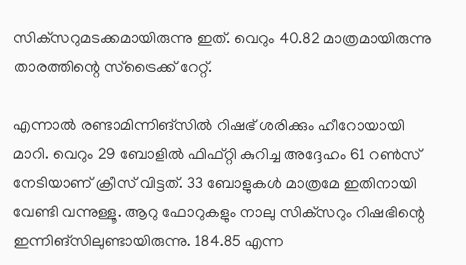സിക്‌സറുമടക്കമായിരുന്നു ഇത്. വെറും 40.82 മാത്രമായിരുന്നു താരത്തിന്റെ സ്‌ട്രൈക്ക് റേറ്റ്.

എന്നാല്‍ രണ്ടാമിന്നിങ്‌സില്‍ റിഷഭ് ശരിക്കും ഹീറോയായി മാറി. വെറും 29 ബോളില്‍ ഫിഫ്റ്റി കുറിച്ച അദ്ദേഹം 61 റണ്‍സ് നേടിയാണ് ക്രീസ് വിട്ടത്. 33 ബോളുകള്‍ മാത്രമേ ഇതിനായി വേണ്ടി വന്നുള്ളൂ. ആറു ഫോറുകളും നാലു സിക്‌സറും റിഷഭിന്റെ ഇന്നിങ്‌സിലുണ്ടായിരുന്നു. 184.85 എന്ന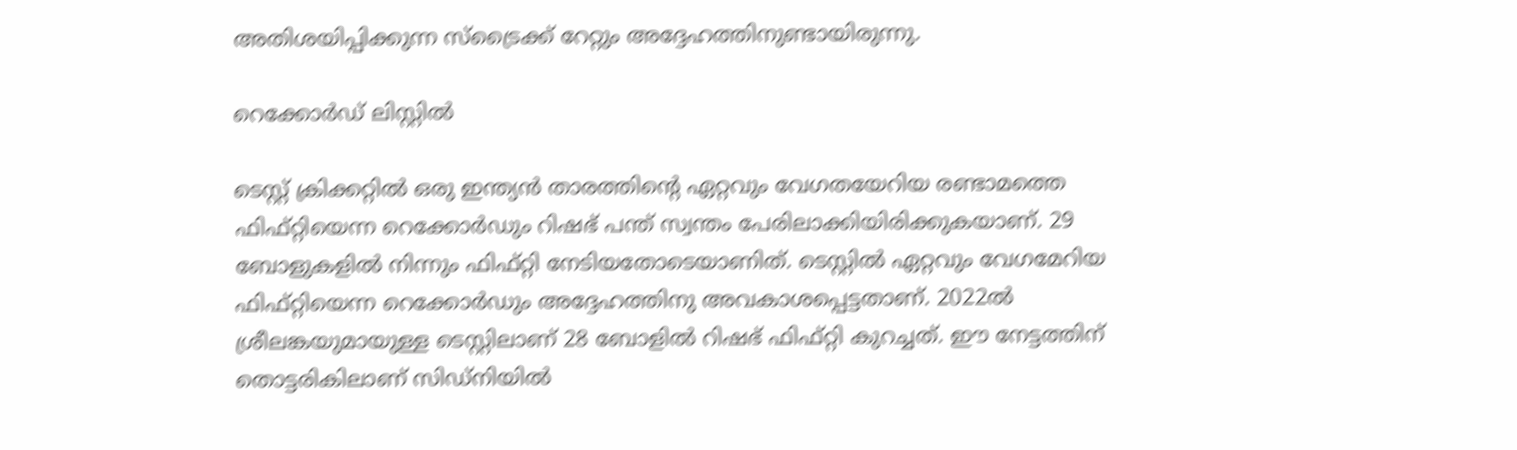അതിശയിപ്പിക്കുന്ന സ്‌ട്രൈക്ക് റേറ്റും അദ്ദേഹത്തിനുണ്ടായിരുന്നു.

റെക്കോര്‍ഡ് ലിസ്റ്റില്‍

ടെസ്റ്റ് ക്രിക്കറ്റില്‍ ഒരു ഇന്ത്യന്‍ താരത്തിന്റെ ഏറ്റവും വേഗതയേറിയ രണ്ടാമത്തെ ഫിഫ്റ്റിയെന്ന റെക്കോര്‍ഡും റിഷഭ് പന്ത് സ്വന്തം പേരിലാക്കിയിരിക്കുകയാണ്. 29 ബോളുകളില്‍ നിന്നും ഫിഫ്റ്റി നേടിയതോടെയാണിത്. ടെസ്റ്റില്‍ ഏറ്റവും വേഗമേറിയ ഫിഫ്റ്റിയെന്ന റെക്കോര്‍ഡും അദ്ദേഹത്തിനു അവകാശപ്പെട്ടതാണ്. 2022ല്‍ ശ്രീലങ്കയുമായുള്ള ടെസ്റ്റിലാണ് 28 ബോളില്‍ റിഷഭ് ഫിഫ്റ്റി കുറച്ചത്. ഈ നേട്ടത്തിന് തൊട്ടരികിലാണ് സിഡ്‌നിയില്‍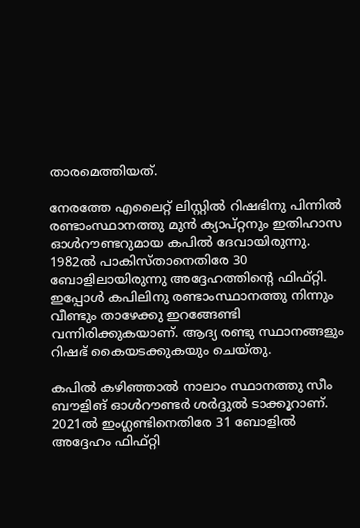താരമെത്തിയത്.

നേരത്തേ എലൈറ്റ് ലിസ്റ്റില്‍ റിഷഭിനു പിന്നില്‍ രണ്ടാംസ്ഥാനത്തു മുന്‍ ക്യാപ്റ്റനും ഇതിഹാസ ഓള്‍റൗണ്ടറുമായ കപില്‍ ദേവായിരുന്നു. 1982ല്‍ പാകിസ്താനെതിരേ 30 ബോളിലായിരുന്നു അദ്ദേഹത്തിന്റെ ഫിഫ്റ്റി. ഇപ്പോള്‍ കപിലിനു രണ്ടാംസ്ഥാനത്തു നിന്നും വീണ്ടും താഴേക്കു ഇറങ്ങേണ്ടി വന്നിരിക്കുകയാണ്. ആദ്യ രണ്ടു സ്ഥാനങ്ങളും റിഷഭ് കൈയടക്കുകയും ചെയ്തു.

കപില്‍ കഴിഞ്ഞാല്‍ നാലാം സ്ഥാനത്തു സീം ബൗളിങ് ഓള്‍റൗണ്ടര്‍ ശര്‍ദ്ദുല്‍ ടാക്കൂറാണ്. 2021ല്‍ ഇംഗ്ലണ്ടിനെതിരേ 31 ബോളില്‍ അദ്ദേഹം ഫിഫ്റ്റി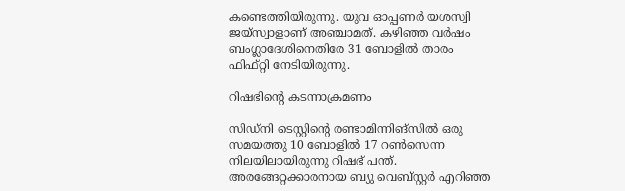കണ്ടെത്തിയിരുന്നു. യുവ ഓപ്പണര്‍ യശസ്വി ജയ്‌സ്വാളാണ് അഞ്ചാമത്. കഴിഞ്ഞ വര്‍ഷം ബംഗ്ലാദേശിനെതിരേ 31 ബോളില്‍ താരം ഫിഫ്റ്റി നേടിയിരുന്നു.

റിഷഭിന്റെ കടന്നാക്രമണം

സിഡ്‌നി ടെസ്റ്റിന്റെ രണ്ടാമിന്നിങ്‌സില്‍ ഒരു സമയത്തു 10 ബോളില്‍ 17 റണ്‍സെന്ന നിലയിലായിരുന്നു റിഷഭ് പന്ത്. അരങ്ങേറ്റക്കാരനായ ബ്യു വെബ്സ്റ്റര്‍ എറിഞ്ഞ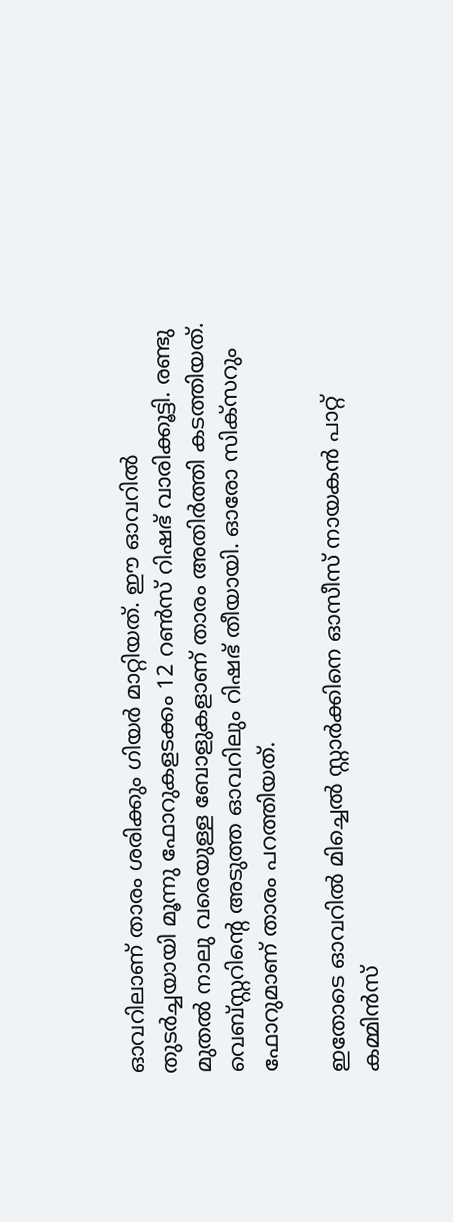ഓവറിലാണ് താരം ശരിക്കും ഗിയര്‍ മാറ്റിയത്. ഈ ഓവറില്‍ തുടര്‍ച്ചയായി മൂന്നു ഫോറുകളടക്കം 12 റണ്‍സ് റിഷഭ് വാരിക്കൂട്ടി. രണ്ടു മുതല്‍ നാലു വരെയുള്ള ബോളുകളാണ് താരം അതിര്‍ത്തി കടത്തിയത്. വെബ്‌സ്റ്ററിന്റെ അടുത്ത ഓവറിലും റിഷഭ് തീയായി. ഓരോ സിക്‌സറും ഫോറുമാണ് താരം പറത്തിയത്.

ഇതോടെ ഓവറില്‍ മിച്ചെല്‍ സ്റ്റാര്‍ക്കിനെ ഓസീസ് നായകന്‍ പാറ്റ് കമ്മിന്‍സ്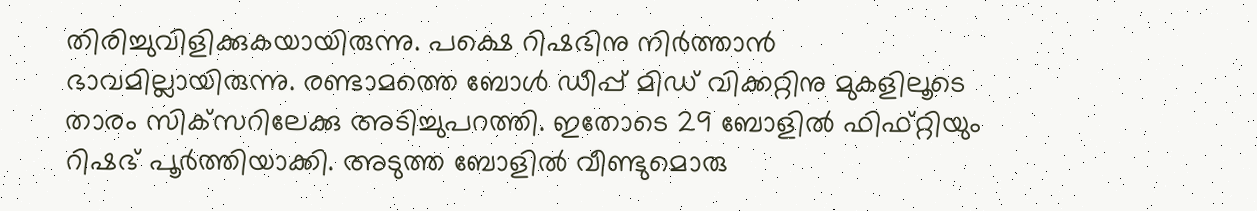തിരിച്ചുവിളിക്കുകയായിരുന്നു. പക്ഷെ റിഷഭിനു നിര്‍ത്താന്‍ ഭാവമില്ലായിരുന്നു. രണ്ടാമത്തെ ബോള്‍ ഡീപ്പ് മിഡ് വിക്കറ്റിനു മുകളിലൂടെ താരം സിക്‌സറിലേക്കു അടിച്ചുപറത്തി. ഇതോടെ 29 ബോളില്‍ ഫിഫ്റ്റിയും റിഷഭ് പൂര്‍ത്തിയാക്കി. അടുത്ത ബോളില്‍ വീണ്ടുമൊരു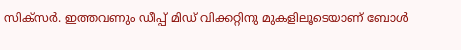സിക്‌സര്‍. ഇത്തവണും ഡീപ്പ് മിഡ് വിക്കറ്റിനു മുകളിലൂടെയാണ് ബോള്‍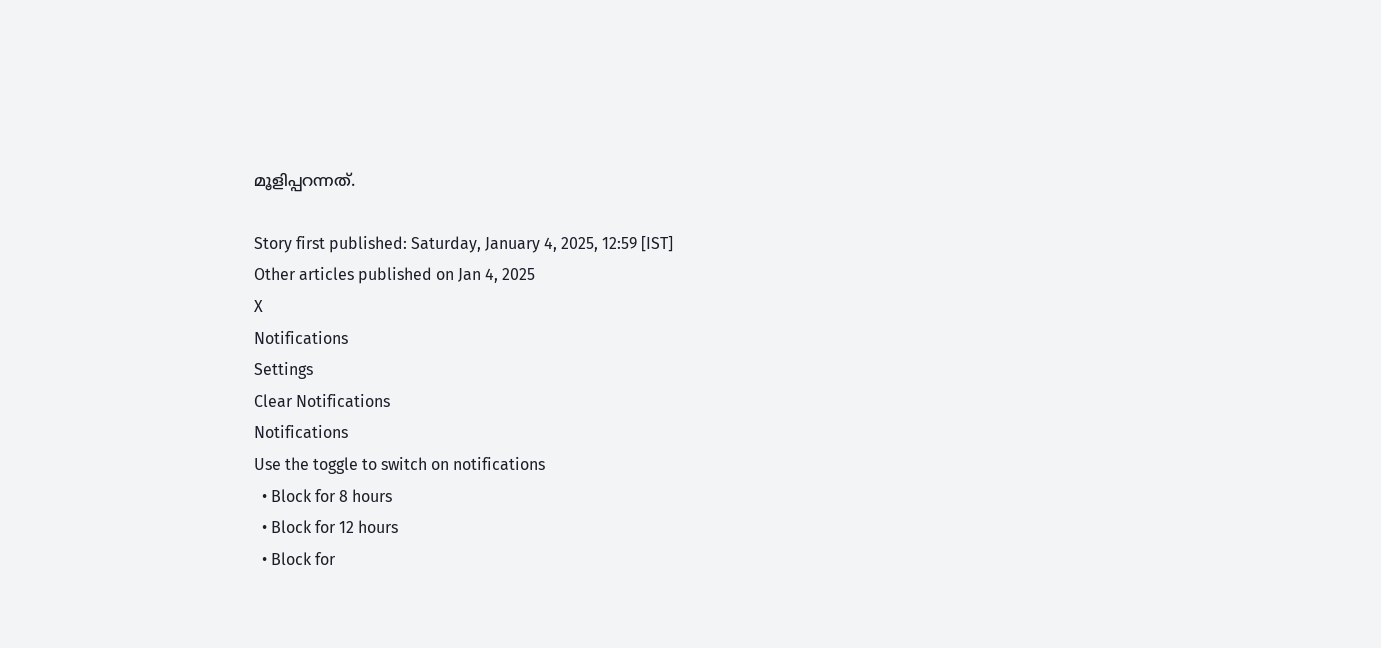മൂളിപ്പറന്നത്.

Story first published: Saturday, January 4, 2025, 12:59 [IST]
Other articles published on Jan 4, 2025
X
Notifications
Settings
Clear Notifications
Notifications
Use the toggle to switch on notifications
  • Block for 8 hours
  • Block for 12 hours
  • Block for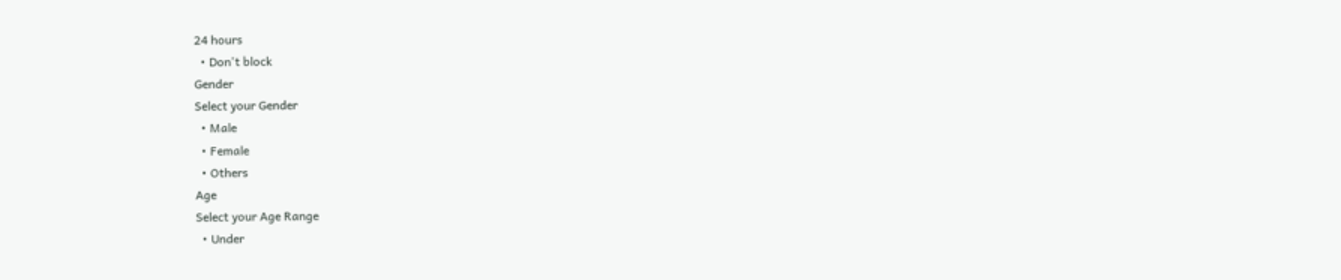24 hours
  • Don't block
Gender
Select your Gender
  • Male
  • Female
  • Others
Age
Select your Age Range
  • Under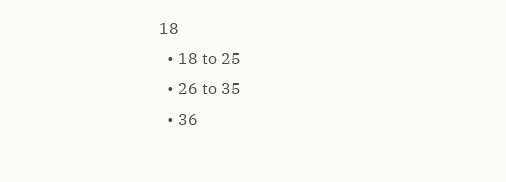18
  • 18 to 25
  • 26 to 35
  • 36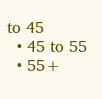to 45
  • 45 to 55
  • 55+